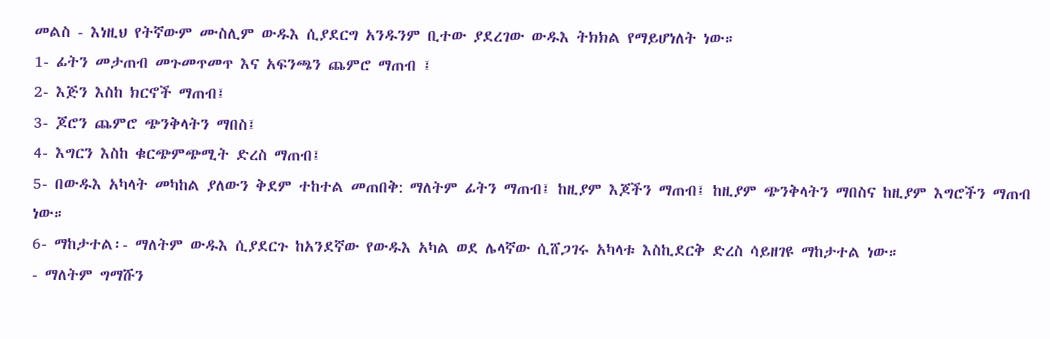መልስ - እነዚህ የትኛውም ሙስሊም ውዱእ ሲያደርግ አንዱንም ቢተው ያደረገው ውዱእ ትክክል የማይሆነለት ነው።
1- ፊትን መታጠብ መጉመጥመጥ እና አፍንጫን ጨምሮ ማጠብ ፤
2- እጅን እስከ ክርኖች ማጠብ፤
3- ጆሮን ጨምሮ ጭንቅላትን ማበስ፤
4- እግርን እስከ ቁርጭምጭሚት ድረስ ማጠብ፤
5- በውዱእ አካላት መካከል ያለውን ቅደም ተከተል መጠበቅ: ማለትም ፊትን ማጠብ፤ ከዚያም እጆችን ማጠብ፤ ከዚያም ጭንቅላትን ማበስና ከዚያም እግሮችን ማጠብ ነው።
6- ማከታተል፡- ማለትም ውዱእ ሲያደርጉ ከአንደኛው የውዱእ አካል ወደ ሌላኛው ሲሸጋገሩ አካላቱ እስኪደርቅ ድረስ ሳይዘገዩ ማከታተል ነው።
- ማለትም ግማሹን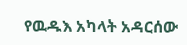የዉዱእ አካላት አዳርሰው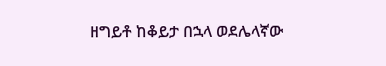ዘግይቶ ከቆይታ በኋላ ወደሌላኛው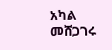አካል መሸጋገሩ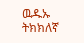ዉዱኡ ትክክለኛ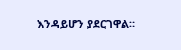እንዳይሆን ያደርገዋል።